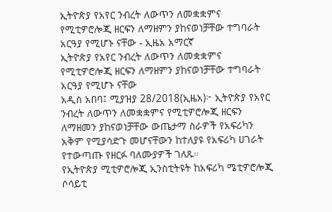ኢትዮጵያ የአየር ንብረት ለውጥን ለመቋቋምና የሚቲዎሮሎጂ ዘርፍን ለማዘምን ያከናወነቻቸው ተግባራት አርዓያ የሚሆኑ ናቸው - ኢዜአ አማርኛ
ኢትዮጵያ የአየር ንብረት ለውጥን ለመቋቋምና የሚቲዎሮሎጂ ዘርፍን ለማዘምን ያከናወነቻቸው ተግባራት አርዓያ የሚሆኑ ናቸው
አዲስ አበባ፤ ሚያዝያ 28/2018(ኢዜአ)፦ ኢትዮጵያ የአየር ንብረት ለውጥን ለመቋቋምና የሚቲዎሮሎጂ ዘርፍን ለማዘመን ያከናወነቻቸው ውጤታማ ስራዎች የአፍሪካን አቅም የሚያሳድጉ መሆናቸውን ከተለያዩ የአፍሪካ ሀገራት የተውጣጡ የዘርፉ ባለሙያዎች ገለጹ።
የኢትዮጵያ ሚቲዎሮሎጂ ኢንስቲትዩት ከአፍሪካ ሜቲዎሮሎጂ ሶሳይቲ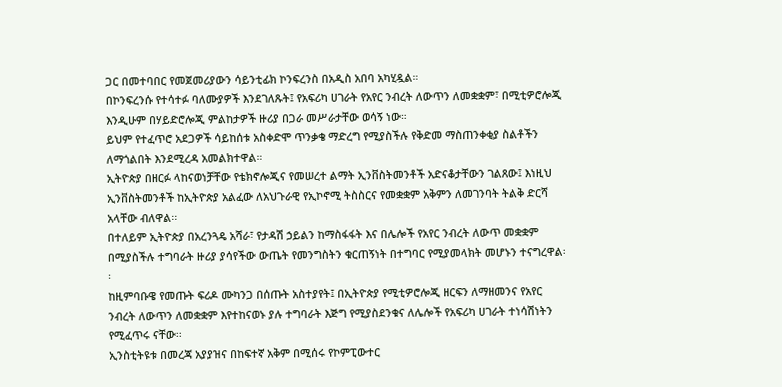ጋር በመተባበር የመጀመሪያውን ሳይንቲፊክ ኮንፍረንስ በአዲስ አበባ አካሂዷል።
በኮንፍረንሱ የተሳተፉ ባለሙያዎች እንደገለጹት፤ የአፍሪካ ሀገራት የአየር ንብረት ለውጥን ለመቋቋም፣ በሚቲዎሮሎጂ እንዲሁም በሃይድሮሎጂ ምልከታዎች ዙሪያ በጋራ መሥራታቸው ወሳኝ ነው።
ይህም የተፈጥሮ አደጋዎች ሳይከሰቱ አስቀድሞ ጥንቃቄ ማድረግ የሚያስችሉ የቅድመ ማስጠንቀቂያ ስልቶችን ለማጎልበት እንደሚረዳ አመልክተዋል።
ኢትዮጵያ በዘርፉ ላከናወነቻቸው የቴክኖሎጂና የመሠረተ ልማት ኢንቨስትመንቶች አድናቆታቸውን ገልጸው፤ እነዚህ ኢንቨስትመንቶች ከኢትዮጵያ አልፈው ለአህጉራዊ የኢኮኖሚ ትስስርና የመቋቋም አቅምን ለመገንባት ትልቅ ድርሻ አላቸው ብለዋል፡፡
በተለይም ኢትዮጵያ በአረንጓዴ አሻራ፣ የታዳሽ ኃይልን ከማስፋፋት እና በሌሎች የአየር ንብረት ለውጥ መቋቋም በሚያስችሉ ተግባራት ዙሪያ ያሳየችው ውጤት የመንግስትን ቁርጠኝነት በተግባር የሚያመላክት መሆኑን ተናግረዋል፡፡
ከዚምባቡዌ የመጡት ፍሪዶ ሙካንጋ በሰጡት አስተያየት፤ በኢትዮጵያ የሚቲዎሮሎጂ ዘርፍን ለማዘመንና የአየር ንብረት ለውጥን ለመቋቋም እየተከናወኑ ያሉ ተግባራት እጅግ የሚያስደንቁና ለሌሎች የአፍሪካ ሀገራት ተነሳሽነትን የሚፈጥሩ ናቸው፡፡
ኢንስቲትዩቱ በመረጃ አያያዝና በከፍተኛ አቅም በሚሰሩ የኮምፒውተር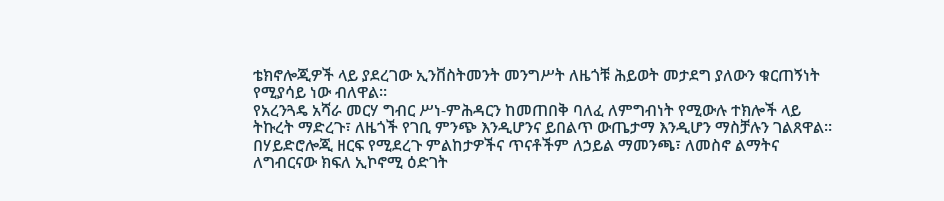ቴክኖሎጂዎች ላይ ያደረገው ኢንቨስትመንት መንግሥት ለዜጎቹ ሕይወት መታደግ ያለውን ቁርጠኝነት የሚያሳይ ነው ብለዋል።
የአረንጓዴ አሻራ መርሃ ግብር ሥነ-ምሕዳርን ከመጠበቅ ባለፈ ለምግብነት የሚውሉ ተክሎች ላይ ትኩረት ማድረጉ፣ ለዜጎች የገቢ ምንጭ እንዲሆንና ይበልጥ ውጤታማ እንዲሆን ማስቻሉን ገልጸዋል።
በሃይድሮሎጂ ዘርፍ የሚደረጉ ምልከታዎችና ጥናቶችም ለኃይል ማመንጫ፣ ለመስኖ ልማትና ለግብርናው ክፍለ ኢኮኖሚ ዕድገት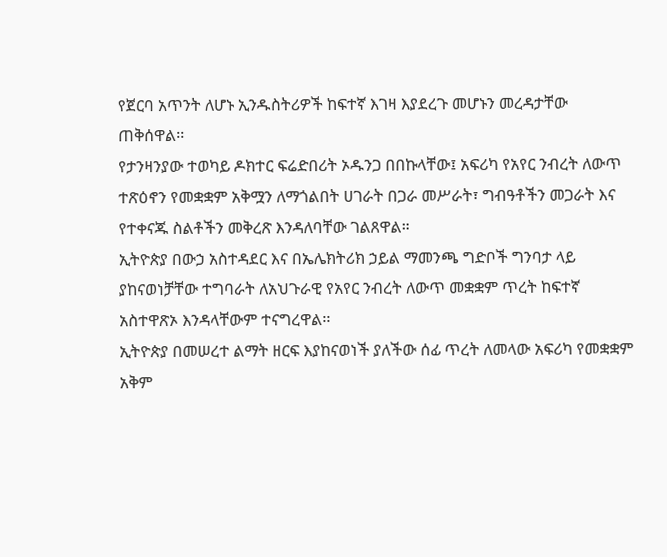የጀርባ አጥንት ለሆኑ ኢንዱስትሪዎች ከፍተኛ እገዛ እያደረጉ መሆኑን መረዳታቸው ጠቅሰዋል፡፡
የታንዛንያው ተወካይ ዶክተር ፍሬድበሪት ኦዱንጋ በበኩላቸው፤ አፍሪካ የአየር ንብረት ለውጥ ተጽዕኖን የመቋቋም አቅሟን ለማጎልበት ሀገራት በጋራ መሥራት፣ ግብዓቶችን መጋራት እና የተቀናጁ ስልቶችን መቅረጽ እንዳለባቸው ገልጸዋል።
ኢትዮጵያ በውኃ አስተዳደር እና በኤሌክትሪክ ኃይል ማመንጫ ግድቦች ግንባታ ላይ ያከናወነቻቸው ተግባራት ለአህጉራዊ የአየር ንብረት ለውጥ መቋቋም ጥረት ከፍተኛ አስተዋጽኦ እንዳላቸውም ተናግረዋል፡፡
ኢትዮጵያ በመሠረተ ልማት ዘርፍ እያከናወነች ያለችው ሰፊ ጥረት ለመላው አፍሪካ የመቋቋም አቅም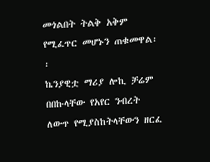መጎልበት ትልቅ አቅም የሚፈጥር መሆኑን ጠቁመዋል፡፡
ኬንያዊቷ ማሪያ ሎኪ ቻሬም በበኩላቸው የአየር ንብረት ለውጥ የሚያስከትላቸውን ዘርፈ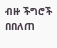ብዙ ችግሮች በበለጠ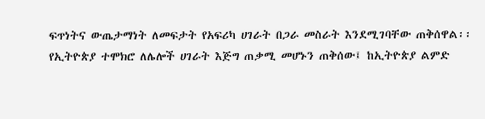ፍጥነትና ውጤታማነት ለመፍታት የአፍሪካ ሀገራት በጋራ መስራት እንደሚገባቸው ጠቅሰዋል፡፡
የኢትዮጵያ ተሞክሮ ለሌሎች ሀገራት እጅግ ጠቃሚ መሆኑን ጠቅሰው፤ ከኢትዮጵያ ልምድ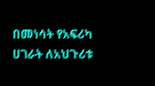በመነሳት የአፍሪካ ሀገራት ለአህጉሪቱ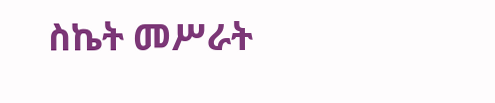ስኬት መሥራት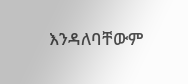እንዳለባቸውም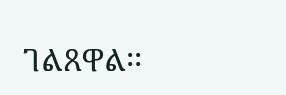ገልጸዋል፡፡